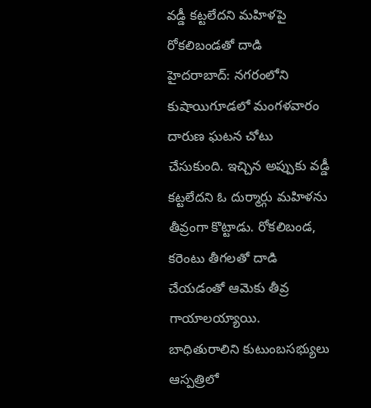వడ్డీ కట్టలేదని మహిళపై రోకలిబండతో దాడి
హైదరాబాద్: నగరంలోని కుషాయిగూడలో మంగళవారం దారుణ ఘటన చోటు చేసుకుంది. ఇచ్చిన అప్పుకు వడ్డీ కట్టలేదని ఓ దుర్మార్గు మహిళను తీవ్రంగా కొట్టాడు. రోకలిబండ, కరెంటు తీగలతో దాడి చేయడంతో ఆమెకు తీవ్ర గాయాలయ్యాయి. బాధితురాలిని కుటుంబసభ్యులు ఆస్పత్రిలో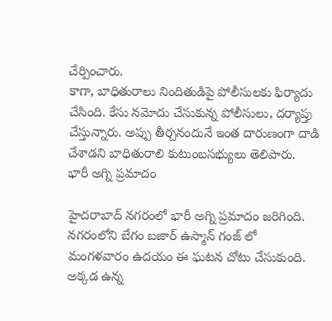చేర్పించారు.
కాగా, బాధితురాలు నిందితుడిపై పోలీసులకు ఫిర్యాదు చేసింది. కేసు నమోదు చేసుకున్న పోలీసులు, దర్యాప్తు చేస్తున్నారు. అప్పు తీర్చనందునే ఇంత దారుణంగా దాడి చేశాడని బాధితురాలి కుటుంబసభ్యులు తెలిపారు.
భారీ అగ్ని ప్రమాదం

హైదరాబాద్ నగరంలో భారీ అగ్ని ప్రమాదం జరిగింది. నగరంలోని బేగం బజార్ ఉస్మాన్ గంజ్ లో మంగళవారం ఉదయం ఈ ఘటన చోటు చేసుకుంది. అక్కడ ఉన్న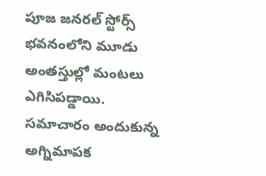పూజ జనరల్ స్టోర్స్ భవనంలోని మూడు అంతస్తుల్లో మంటలు ఎగిసిపడ్డాయి.
సమాచారం అందుకున్న అగ్నిమాపక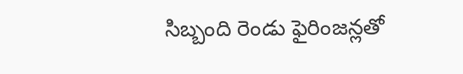సిబ్బంది రెండు ఫైరింజన్లతో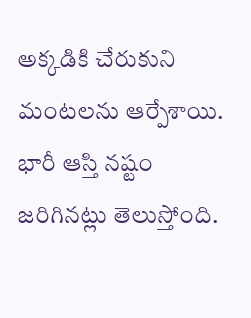అక్కడికి చేరుకుని మంటలను ఆర్పేశాయి. భారీ ఆస్తి నష్టం జరిగినట్లు తెలుస్తోంది.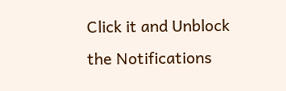Click it and Unblock the Notifications